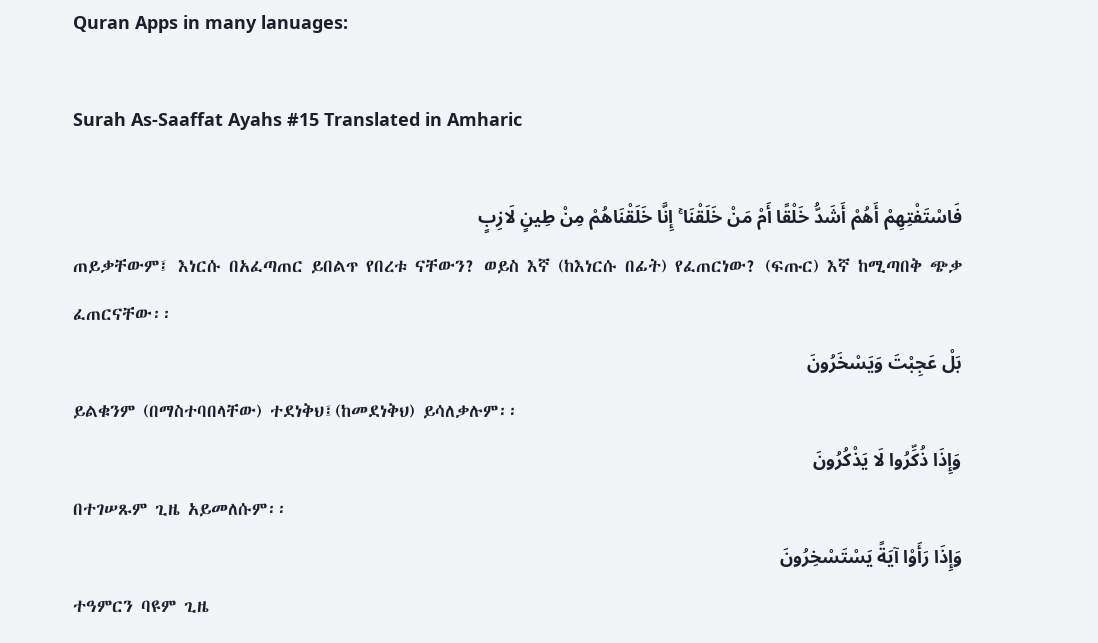Quran Apps in many lanuages:

Surah As-Saaffat Ayahs #15 Translated in Amharic

فَاسْتَفْتِهِمْ أَهُمْ أَشَدُّ خَلْقًا أَمْ مَنْ خَلَقْنَا ۚ إِنَّا خَلَقْنَاهُمْ مِنْ طِينٍ لَازِبٍ
ጠይቃቸውም፤ እነርሱ በአፈጣጠር ይበልጥ የበረቱ ናቸውን? ወይስ እኛ (ከእነርሱ በፊት) የፈጠርነው? (ፍጡር) እኛ ከሚጣበቅ ጭቃ ፈጠርናቸው፡፡
بَلْ عَجِبْتَ وَيَسْخَرُونَ
ይልቁንም (በማስተባበላቸው) ተደነቅህ፤(ከመደነቅህ) ይሳለቃሉም፡፡
وَإِذَا ذُكِّرُوا لَا يَذْكُرُونَ
በተገሠጹም ጊዜ አይመለሱም፡፡
وَإِذَا رَأَوْا آيَةً يَسْتَسْخِرُونَ
ተዓምርን ባዩም ጊዜ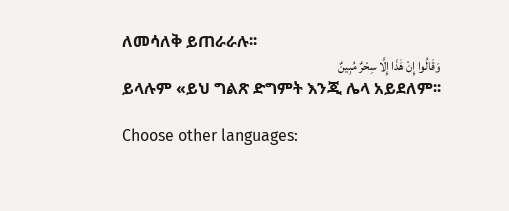ለመሳለቅ ይጠራራሉ፡፡
وَقَالُوا إِنْ هَٰذَا إِلَّا سِحْرٌ مُبِينٌ
ይላሉም «ይህ ግልጽ ድግምት እንጂ ሌላ አይደለም፡፡

Choose other languages: